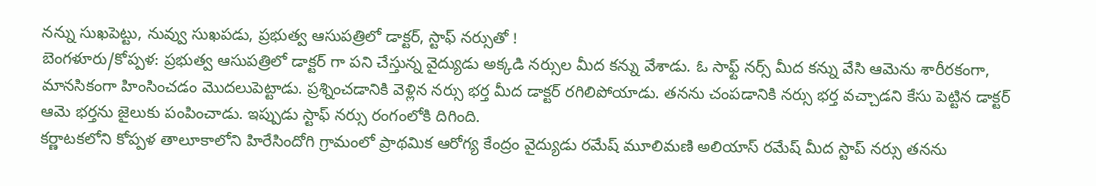నన్ను సుఖపెట్టు, నువ్వు సుఖపడు, ప్రభుత్వ ఆసుపత్రిలో డాక్టర్, స్టాఫ్ నర్సుతో !
బెంగళూరు/కోప్పళ: ప్రభుత్వ ఆసుపత్రిలో డాక్టర్ గా పని చేస్తున్న వైద్యుడు అక్కడి నర్సుల మీద కన్ను వేశాడు. ఓ సాఫ్ట్ నర్స్ మీద కన్ను వేసి ఆమెను శారీరకంగా, మానసికంగా హింసించడం మొదలుపెట్టాడు. ప్రశ్నించడానికి వెళ్లిన నర్సు భర్త మీద డాక్టర్ రగిలిపోయాడు. తనను చంపడానికి నర్సు భర్త వచ్చాడని కేసు పెట్టిన డాక్టర్ ఆమె భర్తను జైలుకు పంపించాడు. ఇప్పుడు స్టాఫ్ నర్సు రంగంలోకి దిగింది.
కర్ణాటకలోని కోప్పళ తాలూకాలోని హిరేసిందోగి గ్రామంలో ప్రాథమిక ఆరోగ్య కేంద్రం వైద్యుడు రమేష్ మూలిమణి అలియాస్ రమేష్ మీద స్టాప్ నర్సు తనను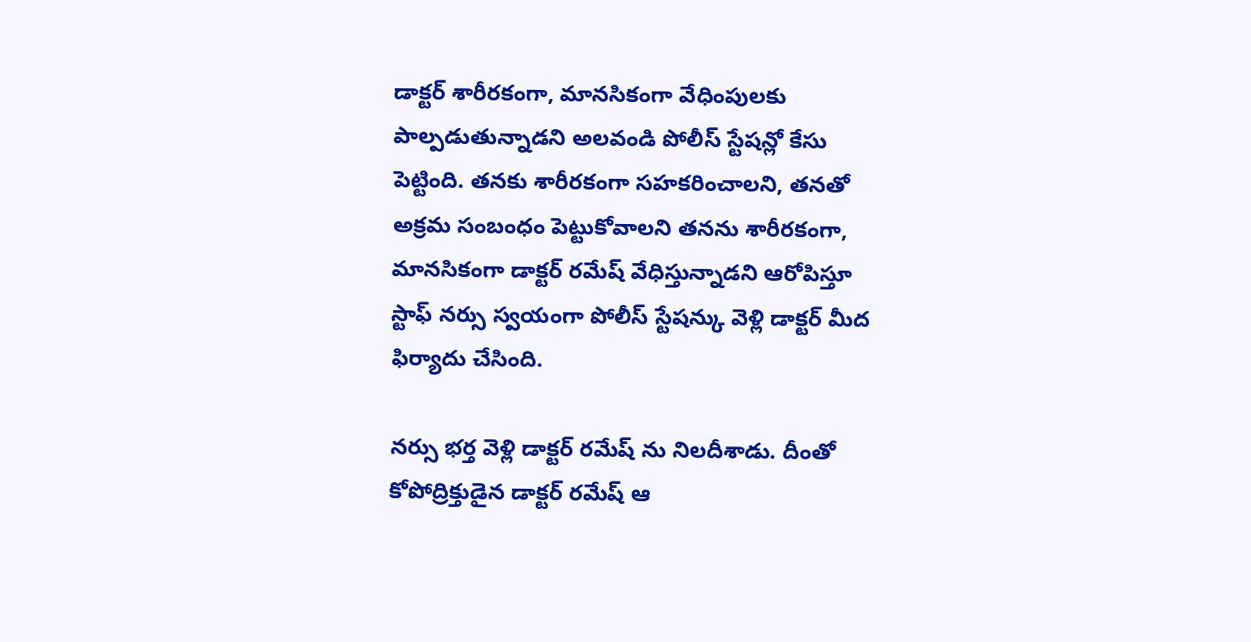డాక్టర్ శారీరకంగా, మానసికంగా వేధింపులకు పాల్పడుతున్నాడని అలవండి పోలీస్ స్టేషన్లో కేసు పెట్టింది. తనకు శారీరకంగా సహకరించాలని, తనతో అక్రమ సంబంధం పెట్టుకోవాలని తనను శారీరకంగా, మానసికంగా డాక్టర్ రమేష్ వేధిస్తున్నాడని ఆరోపిస్తూ స్టాఫ్ నర్సు స్వయంగా పోలీస్ స్టేషన్కు వెళ్లి డాక్టర్ మీద ఫిర్యాదు చేసింది.

నర్సు భర్త వెళ్లి డాక్టర్ రమేష్ ను నిలదీశాడు. దీంతో కోపోద్రిక్తుడైన డాక్టర్ రమేష్ ఆ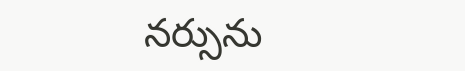నర్సును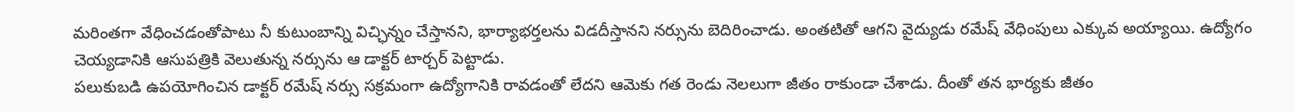మరింతగా వేధించడంతోపాటు నీ కుటుంబాన్ని విచ్ఛిన్నం చేస్తానని, భార్యాభర్తలను విడదీస్తానని నర్సును బెదిరించాడు. అంతటితో ఆగని వైద్యుడు రమేష్ వేధింపులు ఎక్కువ అయ్యాయి. ఉద్యోగం చెయ్యడానికి ఆసుపత్రికి వెలుతున్న నర్సును ఆ డాక్టర్ టార్చర్ పెట్టాడు.
పలుకుబడి ఉపయోగించిన డాక్టర్ రమేష్ నర్సు సక్రమంగా ఉద్యోగానికి రావడంతో లేదని ఆమెకు గత రెండు నెలలుగా జీతం రాకుండా చేశాడు. దీంతో తన భార్యకు జీతం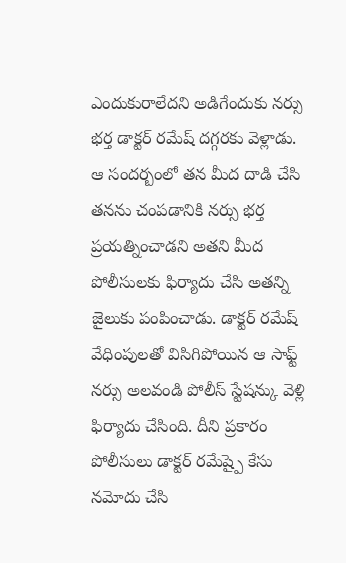ఎందుకురాలేదని అడిగేందుకు నర్సు భర్త డాక్టర్ రమేష్ దగ్గరకు వెళ్లాడు. ఆ సందర్బంలో తన మీద దాడి చేసి తనను చంపడానికి నర్సు భర్త ప్రయత్నించాడని అతని మీద పోలీసులకు ఫిర్యాదు చేసి అతన్ని జైలుకు పంపించాడు. డాక్టర్ రమేష్ వేధింపులతో విసిగిపోయిన ఆ సాఫ్ట్ నర్సు అలవండి పోలీస్ స్టేషన్కు వెళ్లి ఫిర్యాదు చేసింది. దీని ప్రకారం పోలీసులు డాక్టర్ రమేష్పై కేసు నమోదు చేసి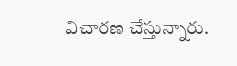విచారణ చేస్తున్నారు.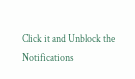Click it and Unblock the Notifications